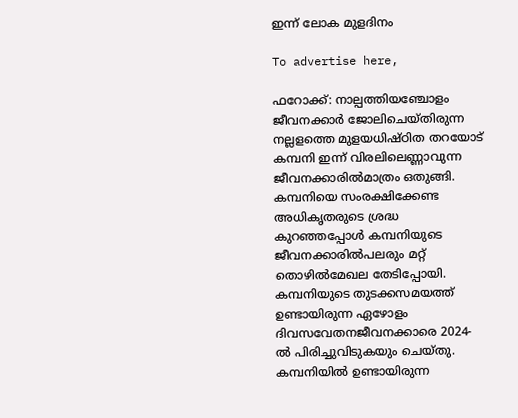ഇന്ന് ലോക മുളദിനം

To advertise here,

ഫറോക്ക്: നാല്പത്തിയഞ്ചോളം ജീവനക്കാർ ജോലിചെയ്തിരുന്ന നല്ലളത്തെ മുളയധിഷ്ഠിത തറയോട് കമ്പനി ഇന്ന് വിരലിലെണ്ണാവുന്ന ജീവനക്കാരിൽമാത്രം ഒതുങ്ങി. കമ്പനിയെ സംരക്ഷിക്കേണ്ട അധികൃതരുടെ ശ്രദ്ധ കുറഞ്ഞപ്പോൾ കമ്പനിയുടെ ജീവനക്കാരിൽപലരും മറ്റ് തൊഴിൽമേഖല തേടിപ്പോയി. കമ്പനിയുടെ തുടക്കസമയത്ത് ഉണ്ടായിരുന്ന ഏഴോളം ദിവസവേതനജീവനക്കാരെ 2024-ൽ പിരിച്ചുവിടുകയും ചെയ്തു. കമ്പനിയിൽ ഉണ്ടായിരുന്ന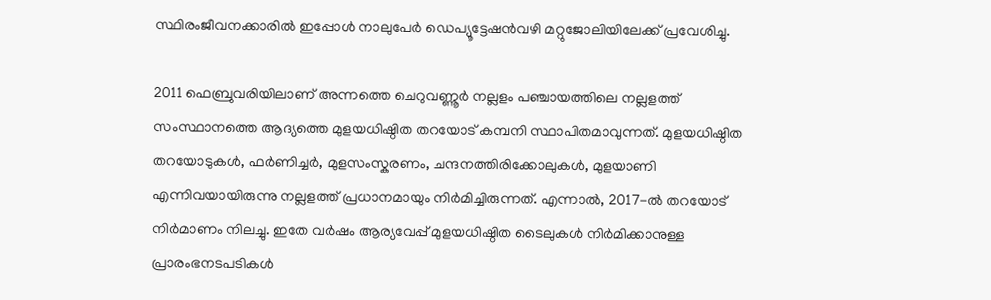സ്ഥിരംജീവനക്കാരിൽ ഇപ്പോൾ നാലുപേർ ഡെപ്യൂട്ടേഷൻവഴി മറ്റുജോലിയിലേക്ക്‌ പ്രവേശിച്ചു.

2011 ഫെബ്രുവരിയിലാണ് അന്നത്തെ ചെറുവണ്ണൂർ നല്ലളം പഞ്ചായത്തിലെ നല്ലളത്ത് സംസ്ഥാനത്തെ ആദ്യത്തെ മുളയധിഷ്ഠിത തറയോട് കമ്പനി സ്ഥാപിതമാവുന്നത്. മുളയധിഷ്ഠിത തറയോടുകൾ, ഫർണിച്ചർ, മുളസംസ്കരണം, ചന്ദനത്തിരിക്കോലുകൾ, മുളയാണി എന്നിവയായിരുന്നു നല്ലളത്ത് പ്രധാനമായും നിർമിച്ചിരുന്നത്. എന്നാൽ, 2017-ൽ തറയോട് നിർമാണം നിലച്ചു. ഇതേ വർഷം ആര്യവേപ്പ് മുളയധിഷ്ഠിത ടൈലുകൾ നിർമിക്കാനുള്ള പ്രാരംഭനടപടികൾ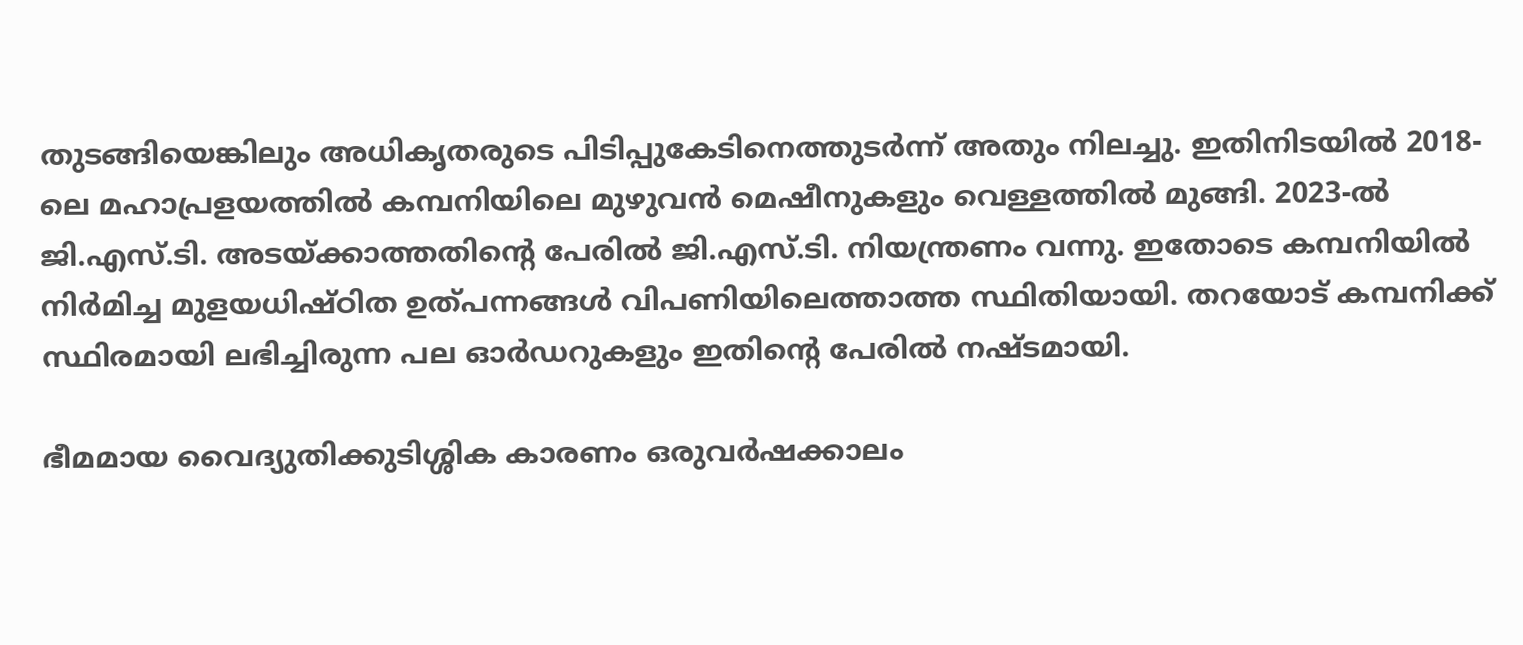തുടങ്ങിയെങ്കിലും അധികൃതരുടെ പിടിപ്പുകേടിനെത്തുടർന്ന് അതും നിലച്ചു. ഇതിനിടയിൽ 2018-ലെ മഹാപ്രളയത്തിൽ കമ്പനിയിലെ മുഴുവൻ മെഷീനുകളും വെള്ളത്തിൽ മുങ്ങി. 2023-ൽ ജി.എസ്.ടി. അടയ്ക്കാത്തതിന്റെ പേരിൽ ജി.എസ്.ടി. നിയന്ത്രണം വന്നു. ഇതോടെ കമ്പനിയിൽ നിർമിച്ച മുളയധിഷ്ഠിത ഉത്പന്നങ്ങൾ വിപണിയിലെത്താത്ത സ്ഥിതിയായി. തറയോട് കമ്പനിക്ക്‌ സ്ഥിരമായി ലഭിച്ചിരുന്ന പല ഓർഡറുകളും ഇതിന്റെ പേരിൽ നഷ്ടമായി.

ഭീമമായ വൈദ്യുതിക്കുടിശ്ശിക കാരണം ഒരുവർഷക്കാലം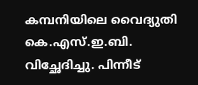കമ്പനിയിലെ വൈദ്യുതി കെ.എസ്.ഇ.ബി. വിച്ഛേദിച്ചു. പിന്നീട്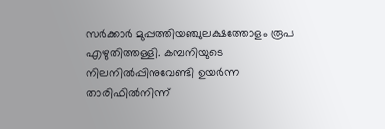സർക്കാർ മുപ്പത്തിയഞ്ചുലക്ഷത്തോളം രൂപ എഴുതിത്തള്ളി. കമ്പനിയുടെ നിലനിൽപ്പിനുവേണ്ടി ഉയർന്ന താരിഫിൽനിന്ന്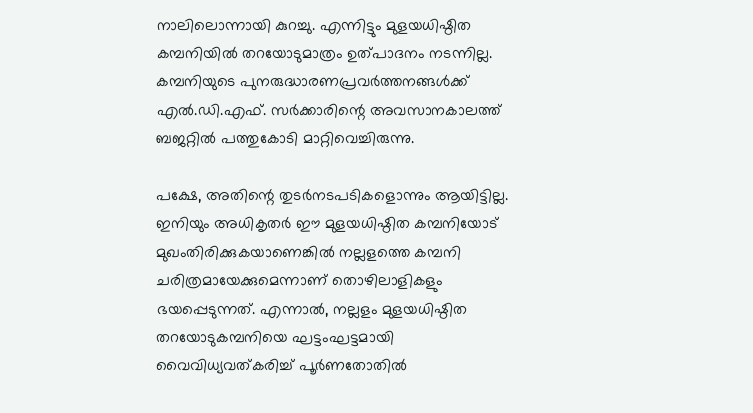നാലിലൊന്നായി കുറച്ചു. എന്നിട്ടും മുളയധിഷ്ഠിത കമ്പനിയിൽ തറയോടുമാത്രം ഉത്പാദനം നടന്നില്ല. കമ്പനിയുടെ പുനരുദ്ധാരണപ്രവർത്തനങ്ങൾക്ക് എൽ.ഡി.എഫ്. സർക്കാരിന്റെ അവസാനകാലത്ത് ബജറ്റിൽ പത്തുകോടി മാറ്റിവെച്ചിരുന്നു.

പക്ഷേ, അതിന്റെ തുടർനടപടികളൊന്നും ആയിട്ടില്ല. ഇനിയും അധികൃതർ ഈ മുളയധിഷ്ഠിത കമ്പനിയോട് മുഖംതിരിക്കുകയാണെങ്കിൽ നല്ലളത്തെ കമ്പനി ചരിത്രമായേക്കുമെന്നാണ് തൊഴിലാളികളും ഭയപ്പെടുന്നത്. എന്നാൽ, നല്ലളം മുളയധിഷ്ഠിത തറയോടുകമ്പനിയെ ഘട്ടംഘട്ടമായി വൈവിധ്യവത്കരിച്ച് പൂർണതോതിൽ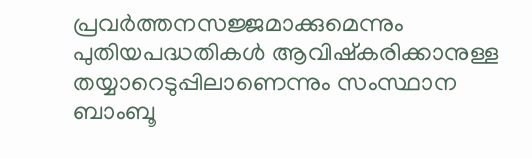പ്രവർത്തനസജ്ജമാക്കുമെന്നും പുതിയപദ്ധതികൾ ആവിഷ്കരിക്കാനുള്ള തയ്യാറെടുപ്പിലാണെന്നും സംസ്ഥാന ബാംബൂ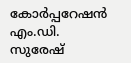കോർപ്പറേഷൻ എം.ഡി. സുരേഷ്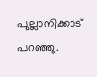പുല്ലാനിക്കാട് പറഞ്ഞു.